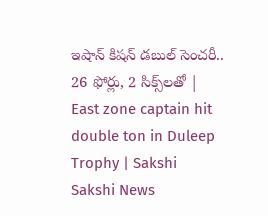ఇషాన్‌ కిషన్‌ డబుల్‌ సెంచరీ.. 26 ఫోర్లు, 2 సిక్స్‌లతో | East zone captain hit double ton in Duleep Trophy | Sakshi
Sakshi News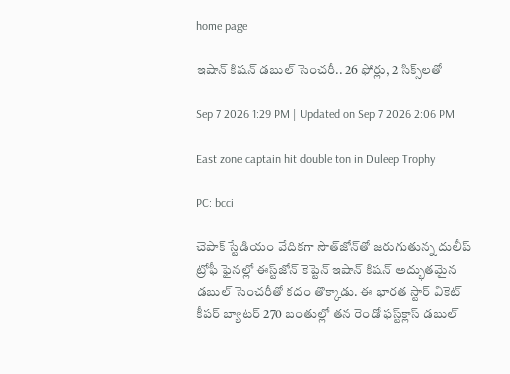home page

ఇషాన్‌ కిషన్‌ డబుల్‌ సెంచరీ.. 26 ఫోర్లు, 2 సిక్స్‌లతో

Sep 7 2026 1:29 PM | Updated on Sep 7 2026 2:06 PM

East zone captain hit double ton in Duleep Trophy

PC: bcci

చెపాక్ స్టేడియం వేదికగా సౌత్‌జోన్‌తో జరుగుతున్న దులీప్ ట్రోఫీ ఫైనల్లో ఈస్ట్‌జోన్ కెప్టెన్ ఇషాన్ కిషన్ అద్భుతమైన డబుల్ సెంచరీతో కదం తొక్కాడు. ఈ భారత స్టార్‌ వికెట్‌ కీపర్‌ బ్యాటర్‌ 270 బంతుల్లో తన రెండో ఫస్ట్‌క్లాస్‌ డబుల్‌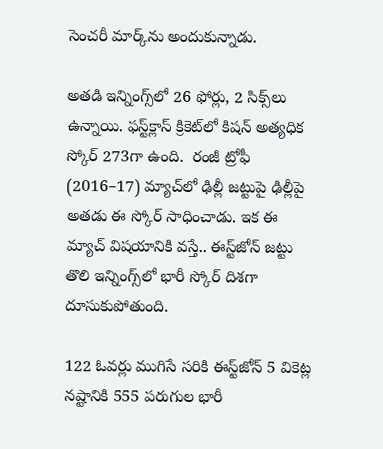సెంచరీ మార్క్‌ను అందుకున్నాడు.

అతడి ఇన్నింగ్స్‌లో 26 ఫోర్లు, 2 సిక్స్‌లు ఉన్నాయి. ఫస్ట్‌క్లాస్‌ క్రికెట్‌లో కిషన్‌ అత్యధిక స్కోర్‌ 273గా ఉంది.  రంజీ ట్రోఫీ (2016–17) మ్యాచ్‌లో ఢిల్లీ జట్టుపై ఢిల్లీపై అతడు ఈ స్కోర్‌ సాధించాడు. ఇక ఈ మ్యాచ్‌ విషయానికి వస్తే.. ఈస్ట్‌జోన్‌ జట్టు తొలి ఇన్నింగ్స్‌లో భారీ స్కోర్‌ దిశగా దూసుకుపోతుంది.

122 ఓవర్లు ముగిసే సరికి ఈస్ట్‌జోన్‌ 5 వికెట్ల నష్టానికి 555 పరుగుల భారీ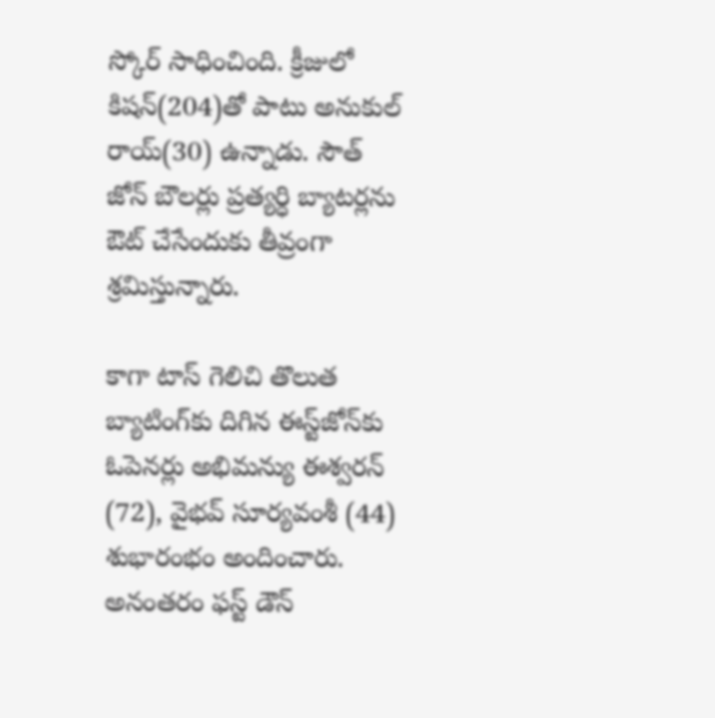స్కోర్‌ సాధించింది. క్రీజులో కిషన్‌(204)తో పాటు అనుకుల్‌ రాయ్‌(30) ఉన్నాడు. సౌత్‌ జోన్‌ బౌలర్లు ప్రత్యర్ధి బ్యాటర్లను ఔట్‌ చేసేందుకు తీవ్రంగా శ్రమిస్తున్నారు.

కాగా టాస్ గెలిచి తొలుత బ్యాటింగ్‌కు దిగిన ఈస్ట్‌జోన్‌కు ఓపెనర్లు అభిమన్యు ఈశ్వరన్ (72), వైభవ్ సూర్యవంశీ (44) శుభారంభం అందించారు. అనంతరం ఫస్ట్ డౌన్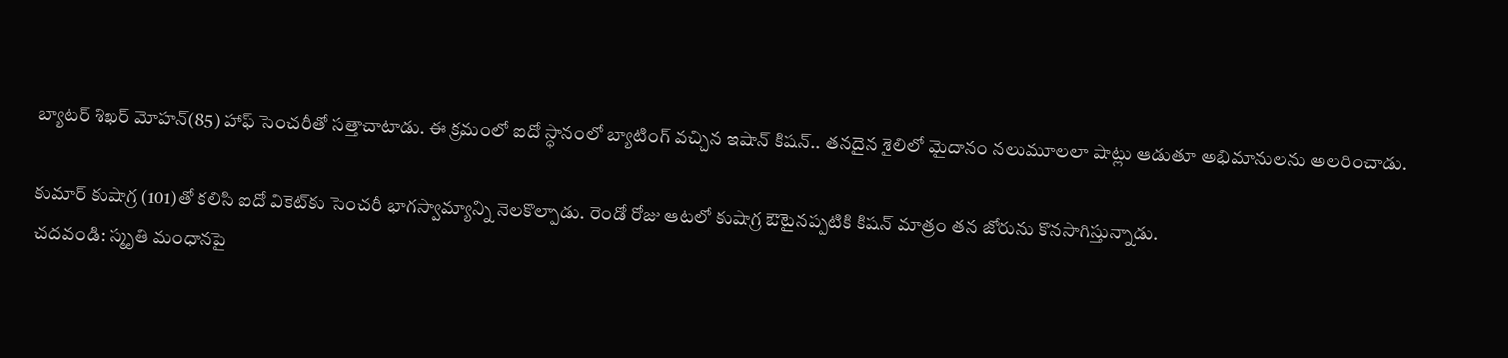బ్యాటర్ శిఖర్ మోహన్‌(85) హాఫ్ సెంచరీతో సత్తాచాటాడు. ఈ క్రమంలో ఐదో స్ధానంలో బ్యాటింగ్ వచ్చిన ఇషాన్ కిషన్‌.. తనదైన శైలిలో మైదానం నలుమూలలా షాట్లు ఆడుతూ అభిమానులను అలరించాడు.

కుమార్ కుషాగ్ర (101)తో కలిసి ఐదో వికెట్‌కు సెంచరీ భాగస్వామ్యాన్ని నెలకొల్పాడు. రెండో రోజు ఆటలో కుషాగ్ర ఔటైనప్పటికి కిషన్‌ మాత్రం తన జోరును కొనసాగిస్తున్నాడు.
చదవండి: స్మృతి మంధానపై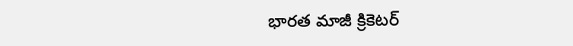భారత మాజీ క్రికెటర్‌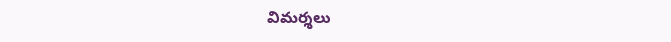విమర్శలు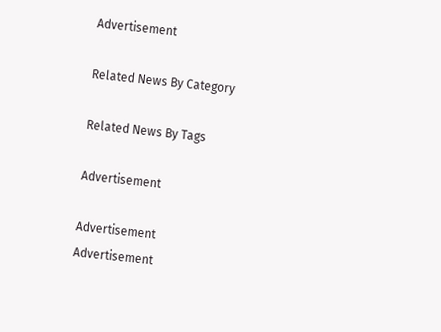Advertisement

Related News By Category

Related News By Tags

Advertisement

Advertisement
Advertisement